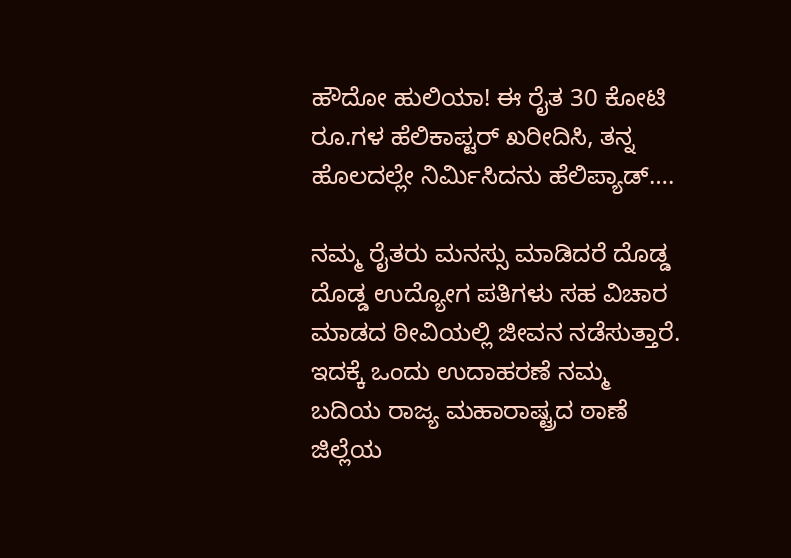ಹೌದೋ ಹುಲಿಯಾ! ಈ ರೈತ 30 ಕೋಟಿ ರೂ.ಗಳ ಹೆಲಿಕಾಪ್ಟರ್ ಖರೀದಿಸಿ, ತನ್ನ ಹೊಲದಲ್ಲೇ ನಿರ್ಮಿಸಿದನು ಹೆಲಿಪ್ಯಾಡ್….

ನಮ್ಮ ರೈತರು ಮನಸ್ಸು ಮಾಡಿದರೆ ದೊಡ್ಡ ದೊಡ್ಡ ಉದ್ಯೋಗ ಪತಿಗಳು ಸಹ ವಿಚಾರ ಮಾಡದ ಠೀವಿಯಲ್ಲಿ ಜೀವನ ನಡೆಸುತ್ತಾರೆ. ಇದಕ್ಕೆ ಒಂದು ಉದಾಹರಣೆ ನಮ್ಮ ಬದಿಯ ರಾಜ್ಯ ಮಹಾರಾಷ್ಟ್ರದ ಠಾಣೆ ಜಿಲ್ಲೆಯ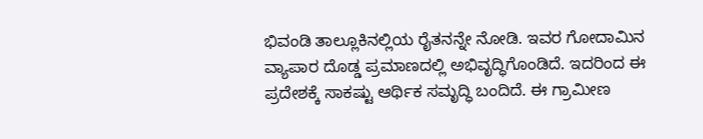ಭಿವಂಡಿ ತಾಲ್ಲೂಕಿನಲ್ಲಿಯ ರೈತನನ್ನೇ ನೋಡಿ. ಇವರ ಗೋದಾಮಿನ ವ್ಯಾಪಾರ ದೊಡ್ಡ ಪ್ರಮಾಣದಲ್ಲಿ ಅಭಿವೃದ್ಧಿಗೊಂಡಿದೆ. ಇದರಿಂದ ಈ ಪ್ರದೇಶಕ್ಕೆ ಸಾಕಷ್ಟು ಆರ್ಥಿಕ ಸಮೃದ್ಧಿ ಬಂದಿದೆ. ಈ ಗ್ರಾಮೀಣ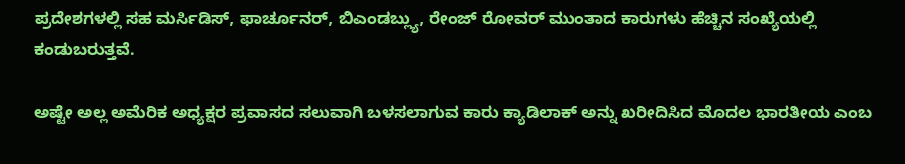ಪ್ರದೇಶಗಳಲ್ಲಿ ಸಹ ಮರ್ಸಿಡಿಸ್, ಫಾರ್ಚೂನರ್, ಬಿಎಂಡಬ್ಲ್ಯು, ರೇಂಜ್ ರೋವರ್ ಮುಂತಾದ ಕಾರುಗಳು ಹೆಚ್ಚಿನ ಸಂಖ್ಯೆಯಲ್ಲಿ ಕಂಡುಬರುತ್ತವೆ.

ಅಷ್ಟೇ ಅಲ್ಲ ಅಮೆರಿಕ ಅಧ್ಯಕ್ಷರ ಪ್ರವಾಸದ ಸಲುವಾಗಿ ಬಳಸಲಾಗುವ ಕಾರು ಕ್ಯಾಡಿಲಾಕ್ ಅನ್ನು ಖರೀದಿಸಿದ ಮೊದಲ ಭಾರತೀಯ ಎಂಬ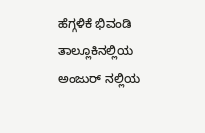ಹೆಗ್ಗಳಿಕೆ ಭಿವಂಡಿ ತಾಲ್ಲೂಕಿನಲ್ಲಿಯ ಅಂಜುರ್ ನಲ್ಲಿಯ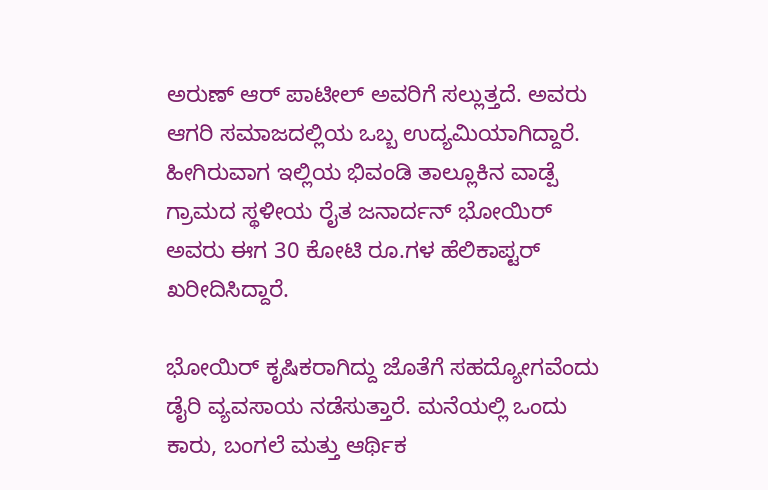ಅರುಣ್ ಆರ್ ಪಾಟೀಲ್ ಅವರಿಗೆ ಸಲ್ಲುತ್ತದೆ. ಅವರು ಆಗರಿ ಸಮಾಜದಲ್ಲಿಯ ಒಬ್ಬ ಉದ್ಯಮಿಯಾಗಿದ್ದಾರೆ. ಹೀಗಿರುವಾಗ ಇಲ್ಲಿಯ ಭಿವಂಡಿ ತಾಲ್ಲೂಕಿನ ವಾಡ್ಪೆ ಗ್ರಾಮದ ಸ್ಥಳೀಯ ರೈತ ಜನಾರ್ದನ್ ಭೋಯಿರ್ ಅವರು ಈಗ 30 ಕೋಟಿ ರೂ.ಗಳ ಹೆಲಿಕಾಪ್ಟರ್ ಖರೀದಿಸಿದ್ದಾರೆ.

ಭೋಯಿರ್ ಕೃಷಿಕರಾಗಿದ್ದು ಜೊತೆಗೆ ಸಹದ್ಯೋಗವೆಂದು ಡೈರಿ ವ್ಯವಸಾಯ ನಡೆಸುತ್ತಾರೆ. ಮನೆಯಲ್ಲಿ ಒಂದು ಕಾರು, ಬಂಗಲೆ ಮತ್ತು ಆರ್ಥಿಕ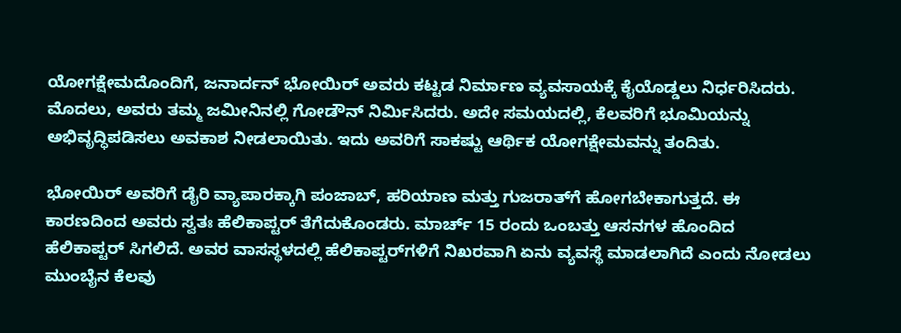ಯೋಗಕ್ಷೇಮದೊಂದಿಗೆ, ಜನಾರ್ದನ್ ಭೋಯಿರ್ ಅವರು ಕಟ್ಟಡ ನಿರ್ಮಾಣ ವ್ಯವಸಾಯಕ್ಕೆ ಕೈಯೊಡ್ಡಲು ನಿರ್ಧರಿಸಿದರು. ಮೊದಲು, ಅವರು ತಮ್ಮ ಜಮೀನಿನಲ್ಲಿ ಗೋಡೌನ್ ನಿರ್ಮಿಸಿದರು. ಅದೇ ಸಮಯದಲ್ಲಿ, ಕೆಲವರಿಗೆ ಭೂಮಿಯನ್ನು ಅಭಿವೃದ್ಧಿಪಡಿಸಲು ಅವಕಾಶ ನೀಡಲಾಯಿತು. ಇದು ಅವರಿಗೆ ಸಾಕಷ್ಟು ಆರ್ಥಿಕ ಯೋಗಕ್ಷೇಮವನ್ನು ತಂದಿತು.

ಭೋಯಿರ್ ಅವರಿಗೆ ಡೈರಿ ವ್ಯಾಪಾರಕ್ಕಾಗಿ ಪಂಜಾಬ್, ಹರಿಯಾಣ ಮತ್ತು ಗುಜರಾತ್‌ಗೆ ಹೋಗಬೇಕಾಗುತ್ತದೆ. ಈ ಕಾರಣದಿಂದ ಅವರು ಸ್ವತಃ ಹೆಲಿಕಾಪ್ಟರ್ ತೆಗೆದುಕೊಂಡರು. ಮಾರ್ಚ್ 15 ರಂದು ಒಂಬತ್ತು ಆಸನಗಳ ಹೊಂದಿದ ಹೆಲಿಕಾಪ್ಟರ್ ಸಿಗಲಿದೆ. ಅವರ ವಾಸಸ್ಥಳದಲ್ಲಿ ಹೆಲಿಕಾಪ್ಟರ್‌ಗಳಿಗೆ ನಿಖರವಾಗಿ ಏನು ವ್ಯವಸ್ಥೆ ಮಾಡಲಾಗಿದೆ ಎಂದು ನೋಡಲು ಮುಂಬೈನ ಕೆಲವು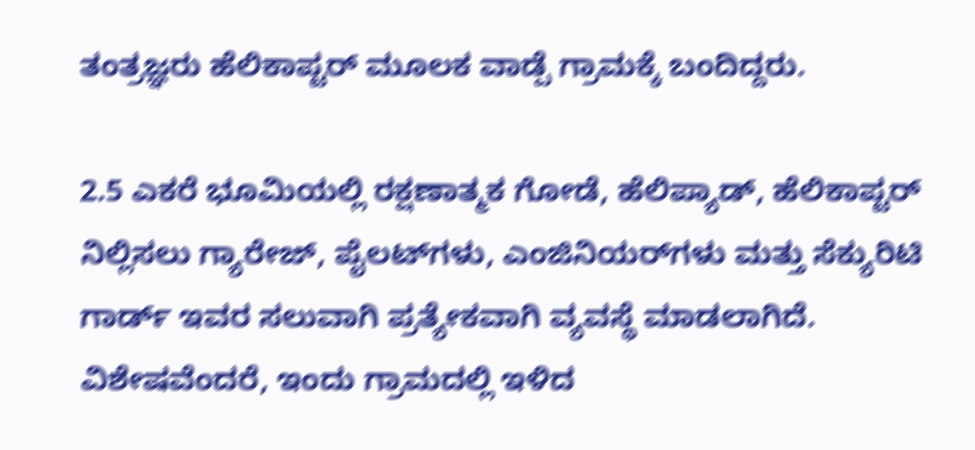ತಂತ್ರಜ್ಞರು ಹೆಲಿಕಾಪ್ಟರ್ ಮೂಲಕ ವಾಡ್ಪೆ ಗ್ರಾಮಕ್ಕೆ ಬಂದಿದ್ದರು.

2.5 ಎಕರೆ ಭೂಮಿಯಲ್ಲಿ ರಕ್ಷಣಾತ್ಮಕ ಗೋಡೆ, ಹೆಲಿಪ್ಯಾಡ್, ಹೆಲಿಕಾಪ್ಟರ್ ನಿಲ್ಲಿಸಲು ಗ್ಯಾರೇಜ್, ಪೈಲಟ್‌ಗಳು, ಎಂಜಿನಿಯರ್‌ಗಳು ಮತ್ತು ಸೆಕ್ಯುರಿಟಿ ಗಾರ್ಡ್‌ ಇವರ ಸಲುವಾಗಿ ಪ್ರತ್ಯೇಕವಾಗಿ ವ್ಯವಸ್ಥೆ ಮಾಡಲಾಗಿದೆ. ವಿಶೇಷವೆಂದರೆ, ಇಂದು ಗ್ರಾಮದಲ್ಲಿ ಇಳಿದ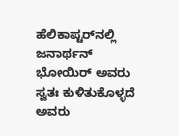ಹೆಲಿಕಾಪ್ಟರ್‌ನಲ್ಲಿ ಜನಾರ್ಥನ್ ಭೋಯಿರ್ ಅವರು ಸ್ವತಃ ಕುಳಿತುಕೊಳ್ಳದೆ ಅವರು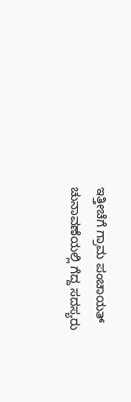ಇತ್ತೀಚೆಗೆ ಗ್ರಾಮ ಪಂಚಾಯತ್ ಚುನಾವಣೆಯಲ್ಲಿ ಗೆದ್ದ ಸದಸ್ಯರು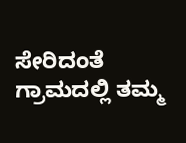ಸೇರಿದಂತೆ ಗ್ರಾಮದಲ್ಲಿ ತಮ್ಮ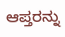ಆಪ್ತರನ್ನು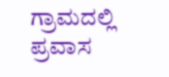ಗ್ರಾಮದಲ್ಲಿ ಪ್ರವಾಸ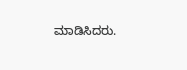ಮಾಡಿಸಿದರು.